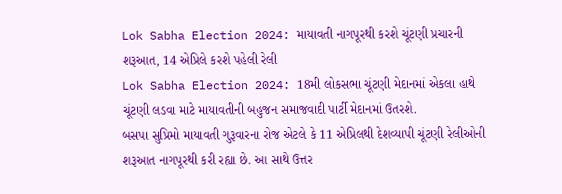Lok Sabha Election 2024: માયાવતી નાગપૂરથી કરશે ચૂંટણી પ્રચારની શરૂઆત, 14 એપ્રિલે કરશે પહેલી રેલી
Lok Sabha Election 2024: 18મી લોકસભા ચૂંટણી મેદાનમાં એકલા હાથે ચૂંટણી લડવા માટે માયાવતીની બહુજન સમાજવાદી પાર્ટી મેદાનમાં ઉતરશે.
બસપા સુપ્રિમો માયાવતી ગુરૂવારના રોજ એટલે કે 11 એપ્રિલથી દેશવ્યાપી ચૂંટણી રેલીઓની શરૂઆત નાગપૂરથી કરી રહ્યા છે. આ સાથે ઉત્તર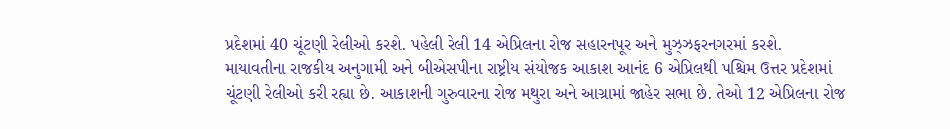પ્રદેશમાં 40 ચૂંટણી રેલીઓ કરશે. પહેલી રેલી 14 એપ્રિલના રોજ સહારનપૂર અને મુઝ્ઝફરનગરમાં કરશે.
માયાવતીના રાજકીય અનુગામી અને બીએસપીના રાષ્ટ્રીય સંયોજક આકાશ આનંદ 6 એપ્રિલથી પશ્ચિમ ઉત્તર પ્રદેશમાં ચૂંટણી રેલીઓ કરી રહ્યા છે. આકાશની ગુરુવારના રોજ મથુરા અને આગ્રામાં જાહેર સભા છે. તેઓ 12 એપ્રિલના રોજ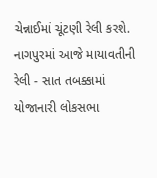ચેન્નાઈમાં ચૂંટણી રેલી કરશે.
નાગપુરમાં આજે માયાવતીની રેલી - સાત તબક્કામાં યોજાનારી લોકસભા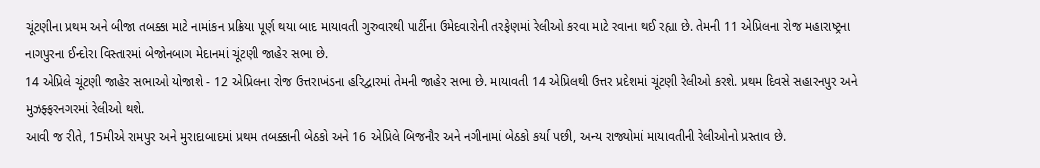ચૂંટણીના પ્રથમ અને બીજા તબક્કા માટે નામાંકન પ્રક્રિયા પૂર્ણ થયા બાદ માયાવતી ગુરુવારથી પાર્ટીના ઉમેદવારોની તરફેણમાં રેલીઓ કરવા માટે રવાના થઈ રહ્યા છે. તેમની 11 એપ્રિલના રોજ મહારાષ્ટ્રના નાગપુરના ઈન્દોરા વિસ્તારમાં બેજોનબાગ મેદાનમાં ચૂંટણી જાહેર સભા છે.
14 એપ્રિલે ચૂંટણી જાહેર સભાઓ યોજાશે - 12 એપ્રિલના રોજ ઉત્તરાખંડના હરિદ્વારમાં તેમની જાહેર સભા છે. માયાવતી 14 એપ્રિલથી ઉત્તર પ્રદેશમાં ચૂંટણી રેલીઓ કરશે. પ્રથમ દિવસે સહારનપુર અને મુઝફ્ફરનગરમાં રેલીઓ થશે.
આવી જ રીતે, 15મીએ રામપુર અને મુરાદાબાદમાં પ્રથમ તબક્કાની બેઠકો અને 16 એપ્રિલે બિજનૌર અને નગીનામાં બેઠકો કર્યા પછી, અન્ય રાજ્યોમાં માયાવતીની રેલીઓનો પ્રસ્તાવ છે.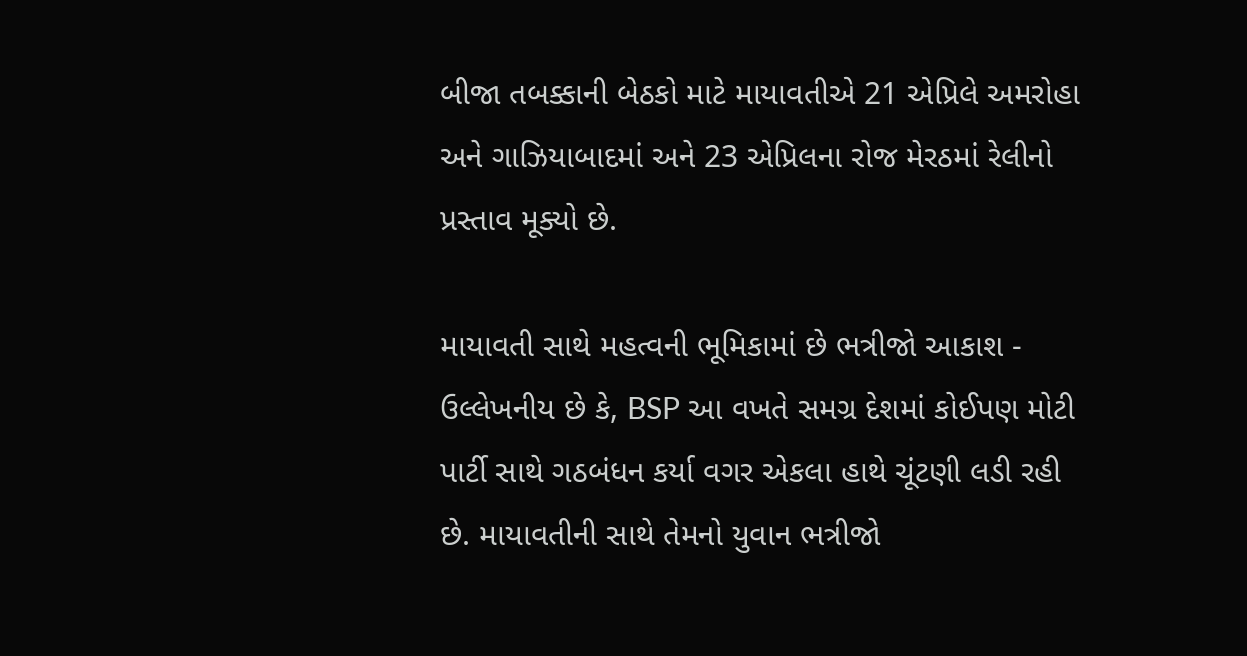બીજા તબક્કાની બેઠકો માટે માયાવતીએ 21 એપ્રિલે અમરોહા અને ગાઝિયાબાદમાં અને 23 એપ્રિલના રોજ મેરઠમાં રેલીનો પ્રસ્તાવ મૂક્યો છે.

માયાવતી સાથે મહત્વની ભૂમિકામાં છે ભત્રીજો આકાશ - ઉલ્લેખનીય છે કે, BSP આ વખતે સમગ્ર દેશમાં કોઈપણ મોટી પાર્ટી સાથે ગઠબંધન કર્યા વગર એકલા હાથે ચૂંટણી લડી રહી છે. માયાવતીની સાથે તેમનો યુવાન ભત્રીજો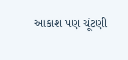આકાશ પણ ચૂંટણી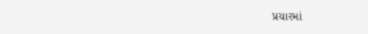પ્રચારમાં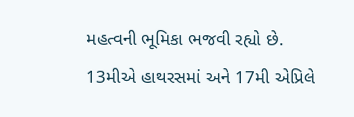મહત્વની ભૂમિકા ભજવી રહ્યો છે.
13મીએ હાથરસમાં અને 17મી એપ્રિલે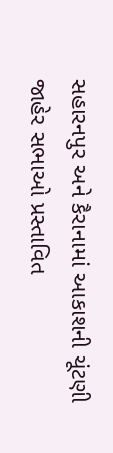સહારનપુર અને કૈરાનામાં આકાશની ચૂંટણી જાહેર સભાઓ પ્રસ્તાવિત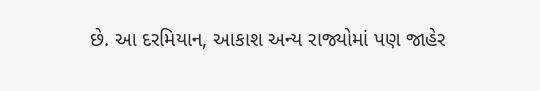છે. આ દરમિયાન, આકાશ અન્ય રાજ્યોમાં પણ જાહેર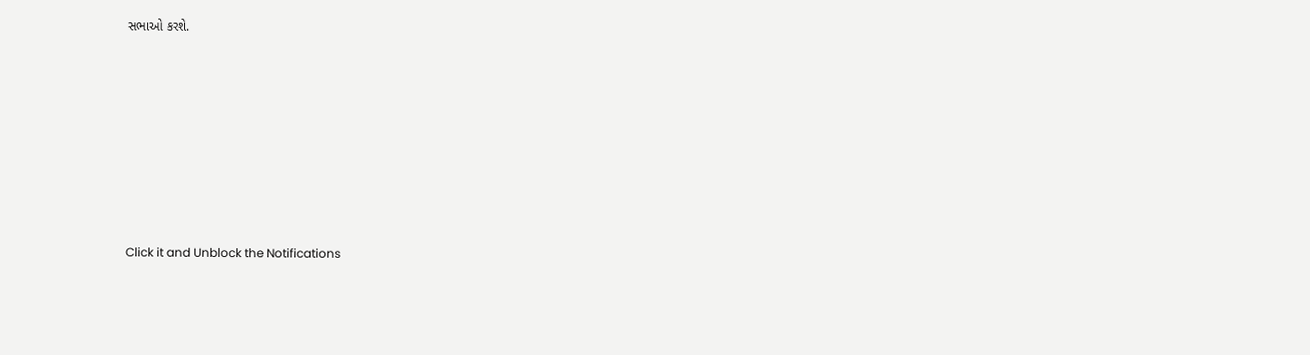સભાઓ કરશે.












Click it and Unblock the Notifications